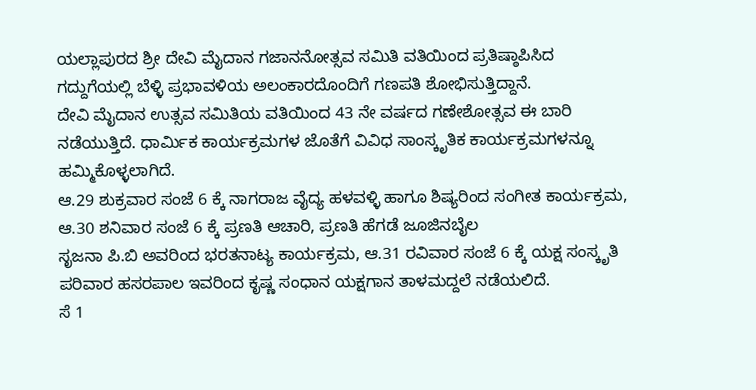ಯಲ್ಲಾಪುರದ ಶ್ರೀ ದೇವಿ ಮೈದಾನ ಗಜಾನನೋತ್ಸವ ಸಮಿತಿ ವತಿಯಿಂದ ಪ್ರತಿಷ್ಠಾಪಿಸಿದ ಗದ್ದುಗೆಯಲ್ಲಿ ಬೆಳ್ಳಿ ಪ್ರಭಾವಳಿಯ ಅಲಂಕಾರದೊಂದಿಗೆ ಗಣಪತಿ ಶೋಭಿಸುತ್ತಿದ್ದಾನೆ.
ದೇವಿ ಮೈದಾನ ಉತ್ಸವ ಸಮಿತಿಯ ವತಿಯಿಂದ 43 ನೇ ವರ್ಷದ ಗಣೇಶೋತ್ಸವ ಈ ಬಾರಿ ನಡೆಯುತ್ತಿದೆ. ಧಾರ್ಮಿಕ ಕಾರ್ಯಕ್ರಮಗಳ ಜೊತೆಗೆ ವಿವಿಧ ಸಾಂಸ್ಕೃತಿಕ ಕಾರ್ಯಕ್ರಮಗಳನ್ನೂ ಹಮ್ಮಿಕೊಳ್ಳಲಾಗಿದೆ.
ಆ.29 ಶುಕ್ರವಾರ ಸಂಜೆ 6 ಕ್ಕೆ ನಾಗರಾಜ ವೈದ್ಯ ಹಳವಳ್ಳಿ ಹಾಗೂ ಶಿಷ್ಯರಿಂದ ಸಂಗೀತ ಕಾರ್ಯಕ್ರಮ, ಆ.30 ಶನಿವಾರ ಸಂಜೆ 6 ಕ್ಕೆ ಪ್ರಣತಿ ಆಚಾರಿ, ಪ್ರಣತಿ ಹೆಗಡೆ ಜೂಜಿನಬೈಲ
ಸೃಜನಾ ಪಿ.ಬಿ ಅವರಿಂದ ಭರತನಾಟ್ಯ ಕಾರ್ಯಕ್ರಮ, ಆ.31 ರವಿವಾರ ಸಂಜೆ 6 ಕ್ಕೆ ಯಕ್ಷ ಸಂಸ್ಕೃತಿ ಪರಿವಾರ ಹಸರಪಾಲ ಇವರಿಂದ ಕೃಷ್ಣ ಸಂಧಾನ ಯಕ್ಷಗಾನ ತಾಳಮದ್ದಲೆ ನಡೆಯಲಿದೆ.
ಸೆ 1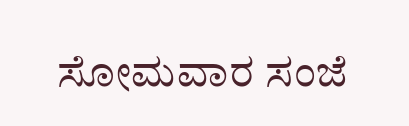ಸೋಮವಾರ ಸಂಜೆ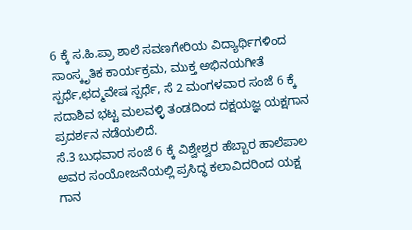6 ಕ್ಕೆ ಸ.ಹಿ.ಪ್ರಾ ಶಾಲೆ ಸವಣಗೇರಿಯ ವಿದ್ಯಾರ್ಥಿಗಳಿಂದ ಸಾಂಸ್ಕೃತಿಕ ಕಾರ್ಯಕ್ರಮ, ಮುಕ್ತ ಅಭಿನಯಗೀತೆ ಸ್ಪರ್ಧೆ,ಛದ್ಮವೇಷ ಸ್ಪರ್ಧೆ, ಸೆ 2 ಮಂಗಳವಾರ ಸಂಜೆ 6 ಕ್ಕೆ ಸದಾಶಿವ ಭಟ್ಟ ಮಲವಳ್ಳಿ ತಂಡದಿಂದ ದಕ್ಷಯಜ್ಞ ಯಕ್ಷಗಾನ ಪ್ರದರ್ಶನ ನಡೆಯಲಿದೆ.
ಸೆ.3 ಬುಧವಾರ ಸಂಜೆ 6 ಕ್ಕೆ ವಿಶ್ವೇಶ್ವರ ಹೆಬ್ಬಾರ ಹಾಲೆಪಾಲ ಅವರ ಸಂಯೋಜನೆಯಲ್ಲಿ ಪ್ರಸಿದ್ಧ ಕಲಾವಿದರಿಂದ ಯಕ್ಷ ಗಾನ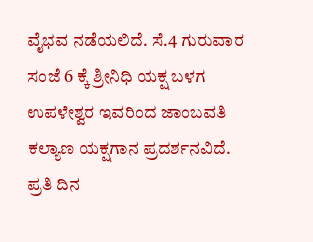ವೈಭವ ನಡೆಯಲಿದೆ. ಸೆ.4 ಗುರುವಾರ ಸಂಜೆ 6 ಕ್ಕೆ ಶ್ರೀನಿಧಿ ಯಕ್ಷ ಬಳಗ ಉಪಳೇಶ್ವರ ಇವರಿಂದ ಜಾಂಬವತಿ ಕಲ್ಯಾಣ ಯಕ್ಷಗಾನ ಪ್ರದರ್ಶನವಿದೆ.
ಪ್ರತಿ ದಿನ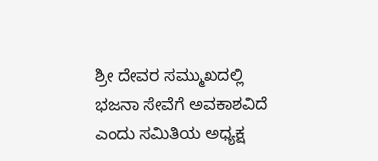ಶ್ರೀ ದೇವರ ಸಮ್ಮುಖದಲ್ಲಿ ಭಜನಾ ಸೇವೆಗೆ ಅವಕಾಶವಿದೆ ಎಂದು ಸಮಿತಿಯ ಅಧ್ಯಕ್ಷ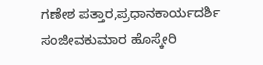ಗಣೇಶ ಪತ್ತಾರ,ಪ್ರಧಾನಕಾರ್ಯದರ್ಶಿ ಸಂಜೀವಕುಮಾರ ಹೊಸ್ಕೇರಿ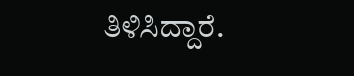ತಿಳಿಸಿದ್ದಾರೆ.